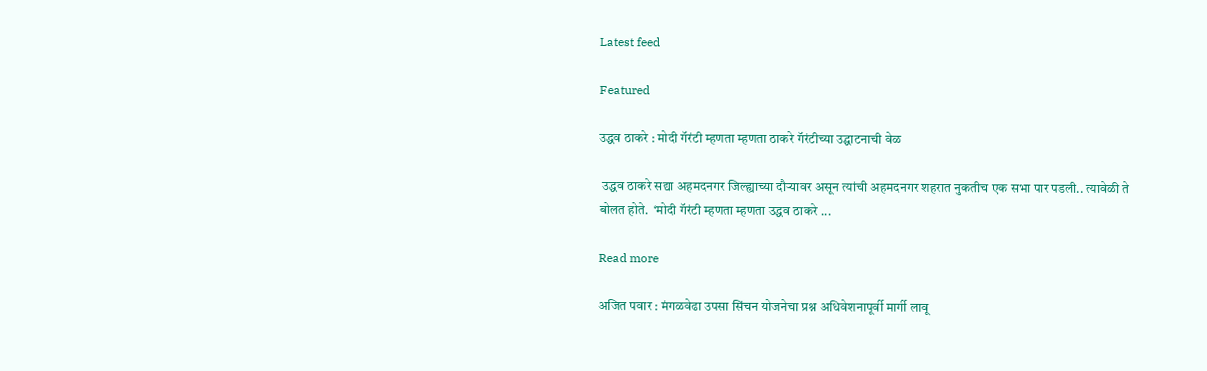Latest feed

Featured

उद्धव ठाकरे : मोदी गॅरंटी म्हणता म्हणता ठाकरे गॅरंटीच्या उद्घाटनाची वेळ

 उद्धव ठाकरे सद्या अहमदनगर जिल्ह्याच्या दौऱ्यावर असून त्यांची अहमदनगर शहरात नुकतीच एक सभा पार पडली.. त्यावेळी ते बोलत होते.  ‘मोदी गॅरंटी म्हणता म्हणता उद्धव ठाकरे ...

Read more

अजित पवार : मंगळवेढा उपसा सिंचन योजनेचा प्रश्न अधिवेशनापूर्वी मार्गी लावू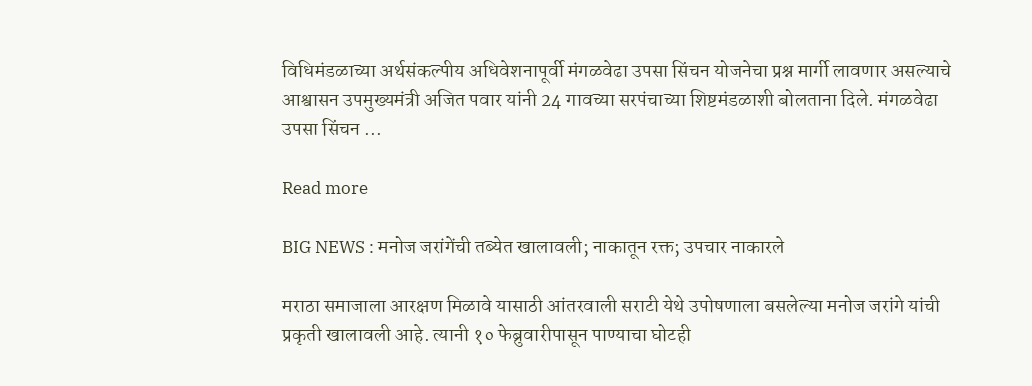विधिमंडळाच्या अर्थसंकल्पीय अधिवेशनापूर्वी मंगळवेढा उपसा सिंचन योजनेचा प्रश्न मार्गी लावणार असल्याचे आश्वासन उपमुख्यमंत्री अजित पवार यांनी 24 गावच्या सरपंचाच्या शिष्टमंडळाशी बोलताना दिले. मंगळवेढा उपसा सिंचन ...

Read more

BIG NEWS : मनोज जरांगेंची तब्येत खालावली; नाकातून रक्त; उपचार नाकारले

मराठा समाजाला आरक्षण मिळावे यासाठी आंतरवाली सराटी येथे उपोषणाला बसलेल्या मनोज जरांगे यांची प्रकृती खालावली आहे. त्यानी १० फेब्रुवारीपासून पाण्याचा घोटही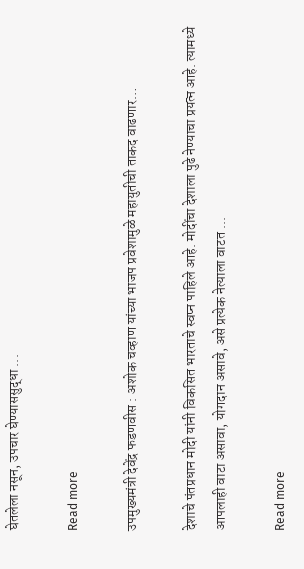घेतलेला नसून, उपचार घेण्याससुद्धा ...

Read more

उपमुख्यमंत्री देवेंद्र फडणवीस : अशोक चव्हाण यांच्या भाजप प्रवेशामुळे महायुतीची ताकद वाढणार…

देशाचे पंतप्रधान मोदी यांनी विकसित भारताचे स्वप्न पाहिले आहे. मोदींचा देशाला पुढे नेण्याचा प्रयत्न आहे. त्यामध्ये आपलाही वाटा असावा, योगदान असावे, असे प्रत्येक नेत्याला वाटत ...

Read more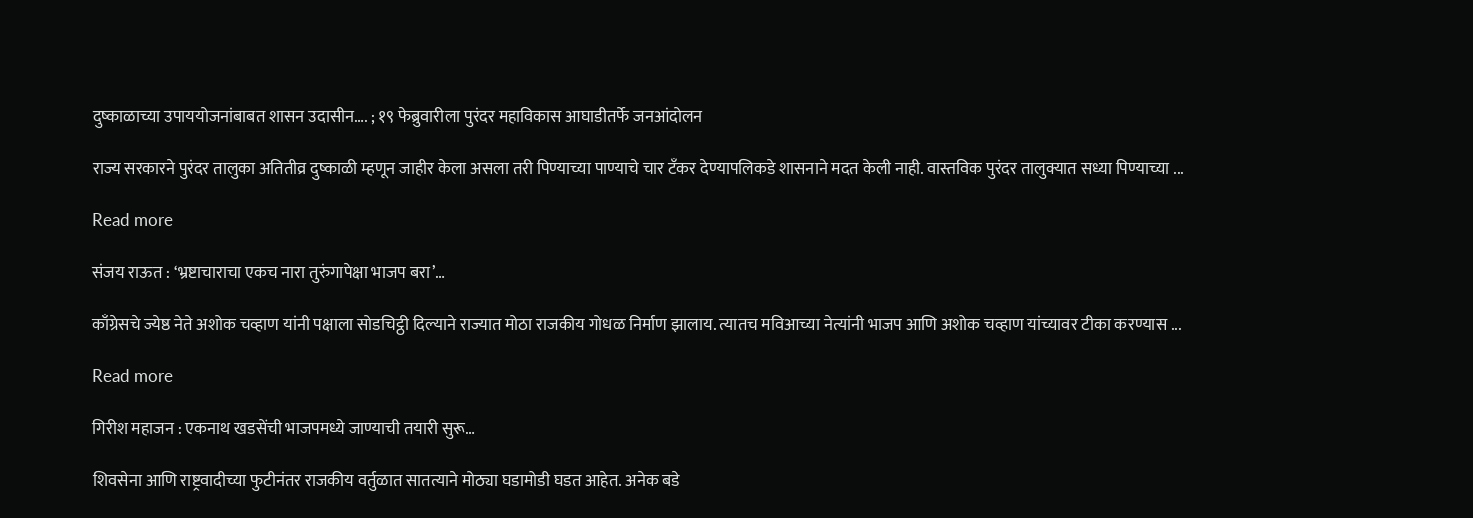दुष्काळाच्या उपाययोजनांबाबत शासन उदासीन…. ; १९ फेब्रुवारीला पुरंदर महाविकास आघाडीतर्फे जनआंदोलन

राज्य सरकारने पुरंदर तालुका अतितीव्र दुष्काळी म्हणून जाहीर केला असला तरी पिण्याच्या पाण्याचे चार टँकर देण्यापलिकडे शासनाने मदत केली नाही. वास्तविक पुरंदर तालुक्यात सध्या पिण्याच्या ...

Read more

संजय राऊत : ‘भ्रष्टाचाराचा एकच नारा तुरुंगापेक्षा भाजप बरा’…

काँग्रेसचे ज्येष्ठ नेते अशोक चव्हाण यांनी पक्षाला सोडचिट्ठी दिल्याने राज्यात मोठा राजकीय गोधळ निर्माण झालाय. त्यातच मविआच्या नेत्यांनी भाजप आणि अशोक चव्हाण यांच्यावर टीका करण्यास ...

Read more

गिरीश महाजन : एकनाथ खडसेंची भाजपमध्ये जाण्याची तयारी सुरू…

शिवसेना आणि राष्ट्रवादीच्या फुटीनंतर राजकीय वर्तुळात सातत्याने मोठ्या घडामोडी घडत आहेत. अनेक बडे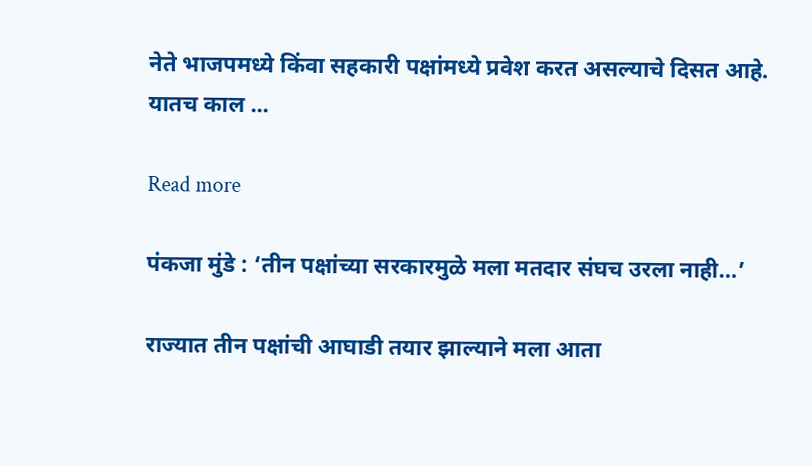नेते भाजपमध्ये किंवा सहकारी पक्षांमध्ये प्रवेश करत असल्याचे दिसत आहे. यातच काल ...

Read more

पंकजा मुंडे : ‘तीन पक्षांच्या सरकारमुळे मला मतदार संघच उरला नाही…’

राज्यात तीन पक्षांची आघाडी तयार झाल्याने मला आता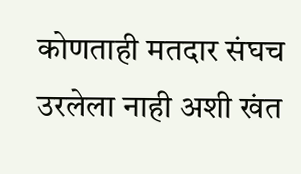कोणताही मतदार संघच उरलेला नाही अशी खंत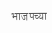भाजपच्या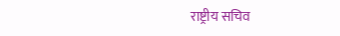राष्ट्रीय सचिव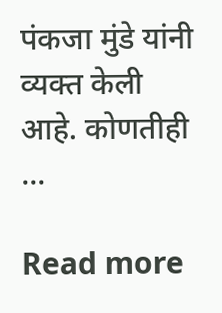पंकजा मुंडे यांनी व्यक्त केली आहे. कोणतीही ...

Read more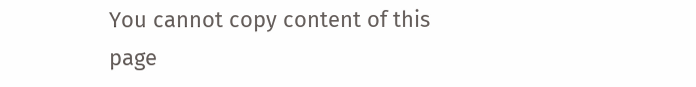You cannot copy content of this page